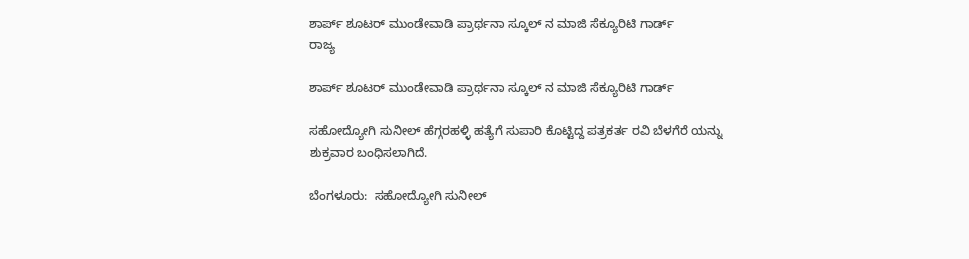ಶಾರ್ಪ್ ಶೂಟರ್ ಮುಂಡೇವಾಡಿ ಪ್ರಾರ್ಥನಾ ಸ್ಕೂಲ್ ನ ಮಾಜಿ ಸೆಕ್ಯೂರಿಟಿ ಗಾರ್ಡ್
ರಾಜ್ಯ

ಶಾರ್ಪ್ ಶೂಟರ್ ಮುಂಡೇವಾಡಿ ಪ್ರಾರ್ಥನಾ ಸ್ಕೂಲ್ ನ ಮಾಜಿ ಸೆಕ್ಯೂರಿಟಿ ಗಾರ್ಡ್

ಸಹೋದ್ಯೋಗಿ ಸುನೀಲ್ ಹೆಗ್ಗರಹಳ್ಳಿ ಹತ್ಯೆಗೆ ಸುಪಾರಿ ಕೊಟ್ಟಿದ್ದ ಪತ್ರಕರ್ತ ರವಿ ಬೆಳಗೆರೆ ಯನ್ನು ಶುಕ್ರವಾರ ಬಂಧಿಸಲಾಗಿದೆ.

ಬೆಂಗಳೂರು:  ಸಹೋದ್ಯೋಗಿ ಸುನೀಲ್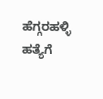ಹೆಗ್ಗರಹಳ್ಳಿ ಹತ್ಯೆಗೆ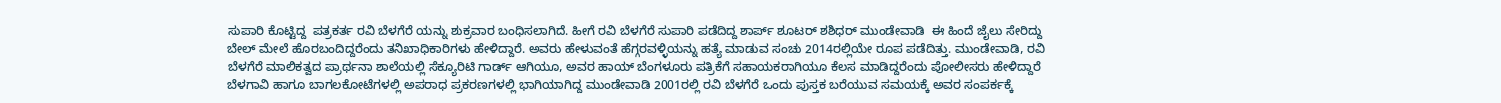ಸುಪಾರಿ ಕೊಟ್ಟಿದ್ದ  ಪತ್ರಕರ್ತ ರವಿ ಬೆಳಗೆರೆ ಯನ್ನು ಶುಕ್ರವಾರ ಬಂಧಿಸಲಾಗಿದೆ. ಹೀಗೆ ರವಿ ಬೆಳಗೆರೆ ಸುಪಾರಿ ಪಡೆದಿದ್ದ ಶಾರ್ಪ್ ಶೂಟರ್ ಶಶಿಧರ್ ಮುಂಡೇವಾಡಿ  ಈ ಹಿಂದೆ ಜೈಲು ಸೇರಿದ್ದು ಬೇಲ್ ಮೇಲೆ ಹೊರಬಂದಿದ್ದರೆಂದು ತನಿಖಾಧಿಕಾರಿಗಳು ಹೇಳಿದ್ದಾರೆ. ಅವರು ಹೇಳುವಂತೆ ಹೆಗ್ಗರವಳ್ಳಿಯನ್ನು ಹತ್ಯೆ ಮಾಡುವ ಸಂಚು 2014ರಲ್ಲಿಯೇ ರೂಪ ಪಡೆದಿತ್ತು. ಮುಂಡೇವಾಡಿ, ರವಿ ಬೆಳಗೆರೆ ಮಾಲಿಕತ್ವದ ಪ್ರಾರ್ಥನಾ ಶಾಲೆಯಲ್ಲಿ ಸೆಕ್ಯೂರಿಟಿ ಗಾರ್ಡ್ ಆಗಿಯೂ, ಅವರ ಹಾಯ್ ಬೆಂಗಳೂರು ಪತ್ರಿಕೆಗೆ ಸಹಾಯಕರಾಗಿಯೂ ಕೆಲಸ ಮಾಡಿದ್ದರೆಂದು ಪೋಲೀಸರು ಹೇಳಿದ್ದಾರೆ
ಬೆಳಗಾವಿ ಹಾಗೂ ಬಾಗಲಕೋಟೆಗಳಲ್ಲಿ ಅಪರಾಧ ಪ್ರಕರಣಗಳಲ್ಲಿ ಭಾಗಿಯಾಗಿದ್ದ ಮುಂಡೇವಾಡಿ 2001ರಲ್ಲಿ ರವಿ ಬೆಳಗೆರೆ ಒಂದು ಪುಸ್ತಕ ಬರೆಯುವ ಸಮಯಕ್ಕೆ ಅವರ ಸಂಪರ್ಕಕ್ಕೆ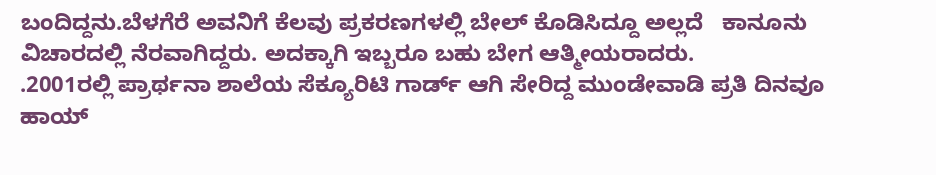ಬಂದಿದ್ದನು.ಬೆಳಗೆರೆ ಅವನಿಗೆ ಕೆಲವು ಪ್ರಕರಣಗಳಲ್ಲಿ ಬೇಲ್ ಕೊಡಿಸಿದ್ದೂ ಅಲ್ಲದೆ   ಕಾನೂನು ವಿಚಾರದಲ್ಲಿ ನೆರವಾಗಿದ್ದರು. ಅದಕ್ಕಾಗಿ ಇಬ್ಬರೂ ಬಹು ಬೇಗ ಆತ್ಮೀಯರಾದರು.
.2001ರಲ್ಲಿ ಪ್ರಾರ್ಥನಾ ಶಾಲೆಯ ಸೆಕ್ಯೂರಿಟಿ ಗಾರ್ಡ್ ಆಗಿ ಸೇರಿದ್ದ ಮುಂಡೇವಾಡಿ ಪ್ರತಿ ದಿನವೂ  ಹಾಯ್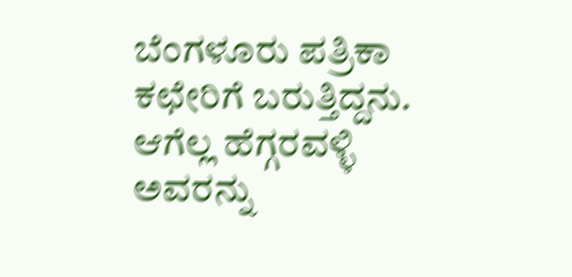ಬೆಂಗಳೂರು ಪತ್ರಿಕಾ ಕಛೇರಿಗೆ ಬರುತ್ತಿದ್ದನು. ಆಗೆಲ್ಲ ಹೆಗ್ಗರವಳ್ಳಿ ಅವರನ್ನು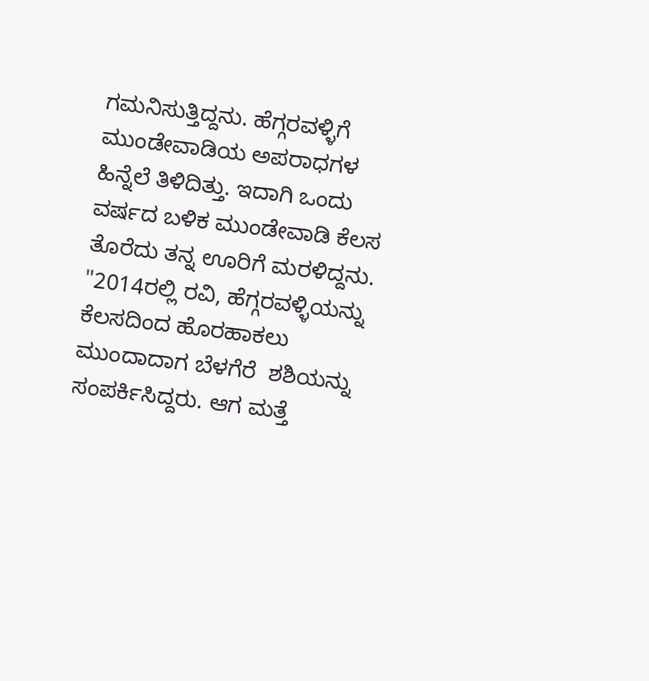ಗಮನಿಸುತ್ತಿದ್ದನು. ಹೆಗ್ಗರವಳ್ಳಿಗೆ ಮುಂಡೇವಾಡಿಯ ಅಪರಾಧಗಳ ಹಿನ್ನೆಲೆ ತಿಳಿದಿತ್ತು. ಇದಾಗಿ ಒಂದು ವರ್ಷದ ಬಳಿಕ ಮುಂಡೇವಾಡಿ ಕೆಲಸ ತೊರೆದು ತನ್ನ ಊರಿಗೆ ಮರಳಿದ್ದನು.
"2014ರಲ್ಲಿ ರವಿ, ಹೆಗ್ಗರವಳ್ಳಿಯನ್ನು ಕೆಲಸದಿಂದ ಹೊರಹಾಕಲು ಮುಂದಾದಾಗ ಬೆಳಗೆರೆ  ಶಶಿಯನ್ನು ಸಂಪರ್ಕಿಸಿದ್ದರು. ಆಗ ಮತ್ತೆ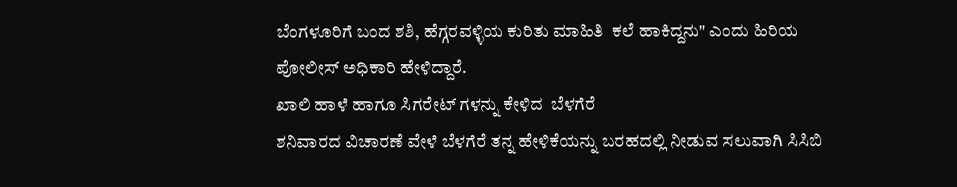ಬೆಂಗಳೂರಿಗೆ ಬಂದ ಶಶಿ, ಹೆಗ್ಗರವಳ್ಳಿಯ ಕುರಿತು ಮಾಹಿತಿ  ಕಲೆ ಹಾಕಿದ್ದನು" ಎಂದು ಹಿರಿಯ ಪೋಲೀಸ್ ಅಧಿಕಾರಿ ಹೇಳಿದ್ದಾರೆ.
ಖಾಲಿ ಹಾಳೆ ಹಾಗೂ ಸಿಗರೇಟ್ ಗಳನ್ನು ಕೇಳಿದ  ಬೆಳಗೆರೆ
ಶನಿವಾರದ ವಿಚಾರಣೆ ವೇಳೆ ಬೆಳಗೆರೆ ತನ್ನ ಹೇಳಿಕೆಯನ್ನು ಬರಹದಲ್ಲಿ ನೀಡುವ ಸಲುವಾಗಿ ಸಿಸಿಬಿ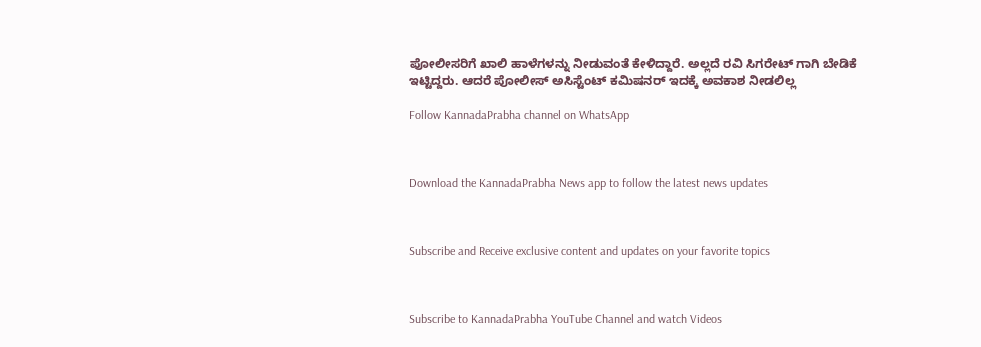ಪೋಲೀಸರಿಗೆ ಖಾಲಿ ಹಾಳೆಗಳನ್ನು ನೀಡುವಂತೆ ಕೇಳಿದ್ದಾರೆ. ಅಲ್ಲದೆ ರವಿ ಸಿಗರೇಟ್ ಗಾಗಿ ಬೇಡಿಕೆ ಇಟ್ಟಿದ್ದರು. ಆದರೆ ಪೋಲೀಸ್ ಅಸಿಸ್ಟೆಂಟ್ ಕಮಿಷನರ್ ಇದಕ್ಕೆ ಅವಕಾಶ ನೀಡಲಿಲ್ಲ

Follow KannadaPrabha channel on WhatsApp



Download the KannadaPrabha News app to follow the latest news updates



Subscribe and Receive exclusive content and updates on your favorite topics



Subscribe to KannadaPrabha YouTube Channel and watch Videos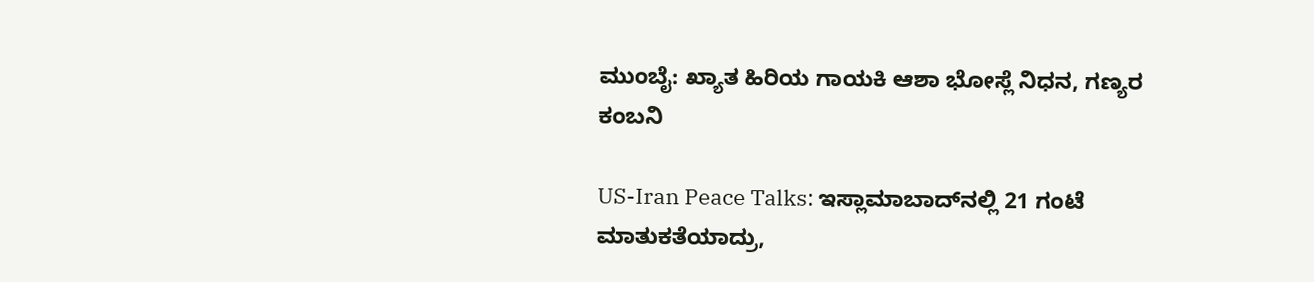ಮುಂಬೈ: ಖ್ಯಾತ ಹಿರಿಯ ಗಾಯಕಿ ಆಶಾ ಭೋಸ್ಲೆ ನಿಧನ, ಗಣ್ಯರ ಕಂಬನಿ

US-Iran Peace Talks: ಇಸ್ಲಾಮಾಬಾದ್‌ನಲ್ಲಿ 21 ಗಂಟೆ ಮಾತುಕತೆಯಾದ್ರು,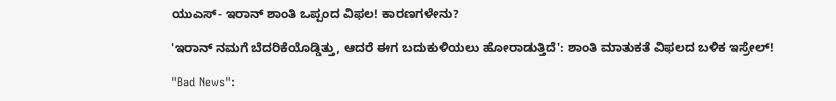ಯುಎಸ್- ಇರಾನ್ ಶಾಂತಿ ಒಪ್ಪಂದ ವಿಫಲ! ಕಾರಣಗಳೇನು?

'ಇರಾನ್ ನಮಗೆ ಬೆದರಿಕೆಯೊಡ್ಡಿತ್ತು, ಆದರೆ ಈಗ ಬದುಕುಳಿಯಲು ಹೋರಾಡುತ್ತಿದೆ': ಶಾಂತಿ ಮಾತುಕತೆ ವಿಫಲದ ಬಳಿಕ ಇಸ್ರೇಲ್!

"Bad News":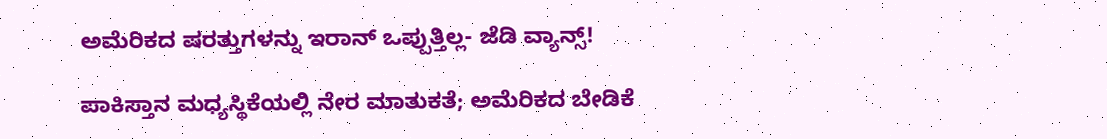ಅಮೆರಿಕದ ಷರತ್ತುಗಳನ್ನು ಇರಾನ್ ಒಪ್ಪುತ್ತಿಲ್ಲ- ಜೆಡಿ ವ್ಯಾನ್ಸ್!

ಪಾಕಿಸ್ತಾನ ಮಧ್ಯಸ್ಥಿಕೆಯಲ್ಲಿ ನೇರ ಮಾತುಕತೆ; ಅಮೆರಿಕದ ಬೇಡಿಕೆ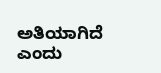ಅತಿಯಾಗಿದೆ ಎಂದು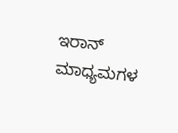ಇರಾನ್ ಮಾಧ್ಯಮಗಳ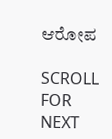ಆರೋಪ

SCROLL FOR NEXT